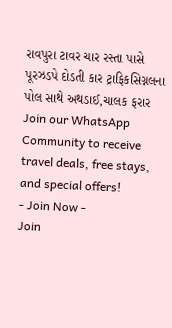રાવપુરા ટાવર ચાર રસ્તા પાસે પૂરઝડપે દોડતી કાર ટ્રાફિકસિગ્નલના પોલ સાથે અથડાઈ,ચાલક ફરાર
Join our WhatsApp Community to receive travel deals, free stays, and special offers!
- Join Now -
Join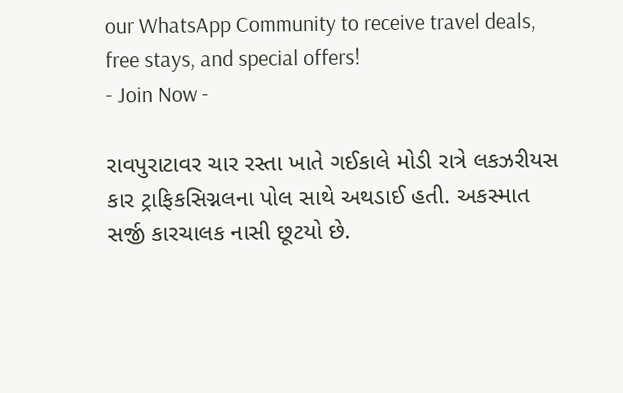our WhatsApp Community to receive travel deals, free stays, and special offers!
- Join Now -

રાવપુરાટાવર ચાર રસ્તા ખાતે ગઈકાલે મોડી રાત્રે લકઝરીયસ કાર ટ્રાફિકસિગ્નલના પોલ સાથે અથડાઈ હતી. અકસ્માત સર્જી કારચાલક નાસી છૂટયો છે.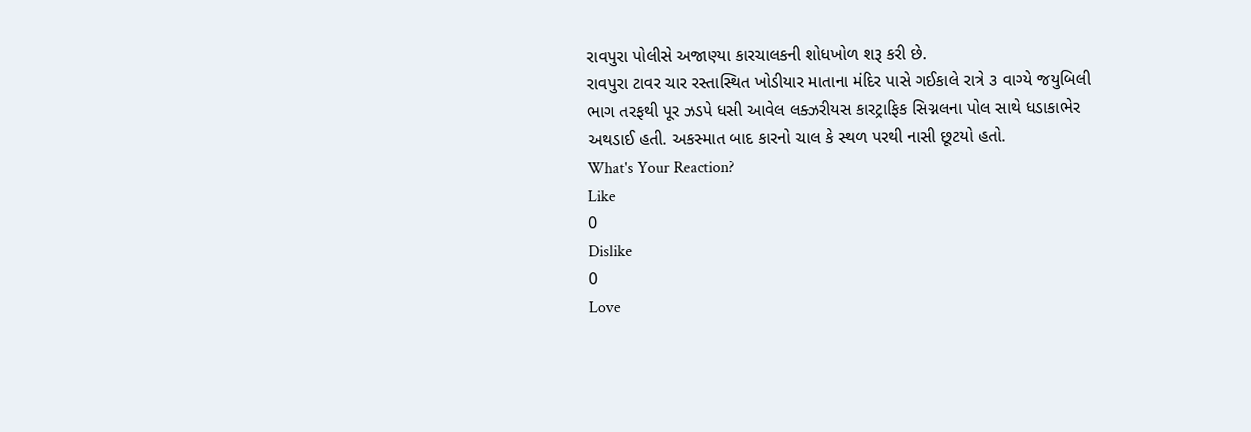રાવપુરા પોલીસે અજાણ્યા કારચાલકની શોધખોળ શરૂ કરી છે.
રાવપુરા ટાવર ચાર રસ્તાસ્થિત ખોડીયાર માતાના મંદિર પાસે ગઈકાલે રાત્રે ૩ વાગ્યે જયુબિલી ભાગ તરફથી પૂર ઝડપે ધસી આવેલ લક્ઝરીયસ કારટ્રાફિક સિગ્નલના પોલ સાથે ધડાકાભેર અથડાઈ હતી. અકસ્માત બાદ કારનો ચાલ કે સ્થળ પરથી નાસી છૂટયો હતો.
What's Your Reaction?
Like
0
Dislike
0
Love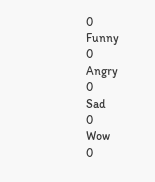0
Funny
0
Angry
0
Sad
0
Wow
0